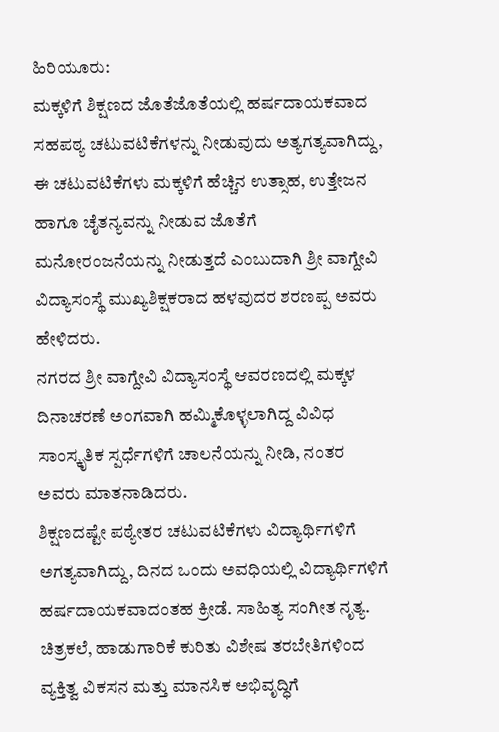ಹಿರಿಯೂರು:
ಮಕ್ಕಳಿಗೆ ಶಿಕ್ಷಣದ ಜೊತೆಜೊತೆಯಲ್ಲಿ ಹರ್ಷದಾಯಕವಾದ ಸಹಪಠ್ಯ ಚಟುವಟಿಕೆಗಳನ್ನು ನೀಡುವುದು ಅತ್ಯಗತ್ಯವಾಗಿದ್ದು, ಈ ಚಟುವಟಿಕೆಗಳು ಮಕ್ಕಳಿಗೆ ಹೆಚ್ಚಿನ ಉತ್ಸಾಹ, ಉತ್ತೇಜನ ಹಾಗೂ ಚೈತನ್ಯವನ್ನು ನೀಡುವ ಜೊತೆಗೆ ಮನೋರಂಜನೆಯನ್ನು ನೀಡುತ್ತದೆ ಎಂಬುದಾಗಿ ಶ್ರೀ ವಾಗ್ದೇವಿ ವಿದ್ಯಾಸಂಸ್ಥೆ ಮುಖ್ಯಶಿಕ್ಷಕರಾದ ಹಳವುದರ ಶರಣಪ್ಪ ಅವರು ಹೇಳಿದರು.
ನಗರದ ಶ್ರೀ ವಾಗ್ದೇವಿ ವಿದ್ಯಾಸಂಸ್ಥೆ ಆವರಣದಲ್ಲಿ ಮಕ್ಕಳ ದಿನಾಚರಣೆ ಅಂಗವಾಗಿ ಹಮ್ಮಿಕೊಳ್ಳಲಾಗಿದ್ದ ವಿವಿಧ ಸಾಂಸ್ಕೃತಿಕ ಸ್ಪರ್ಧೆಗಳಿಗೆ ಚಾಲನೆಯನ್ನು ನೀಡಿ, ನಂತರ ಅವರು ಮಾತನಾಡಿದರು.
ಶಿಕ್ಷಣದಷ್ಟೇ ಪಠ್ಯೇತರ ಚಟುವಟಿಕೆಗಳು ವಿದ್ಯಾರ್ಥಿಗಳಿಗೆ ಅಗತ್ಯವಾಗಿದ್ದು, ದಿನದ ಒಂದು ಅವಧಿಯಲ್ಲಿ ವಿದ್ಯಾರ್ಥಿಗಳಿಗೆ ಹರ್ಷದಾಯಕವಾದಂತಹ ಕ್ರೀಡೆ. ಸಾಹಿತ್ಯ ಸಂಗೀತ ನೃತ್ಯ. ಚಿತ್ರಕಲೆ, ಹಾಡುಗಾರಿಕೆ ಕುರಿತು ವಿಶೇಷ ತರಬೇತಿಗಳಿಂದ ವ್ಯಕ್ತಿತ್ವ ವಿಕಸನ ಮತ್ತು ಮಾನಸಿಕ ಅಭಿವೃದ್ಧಿಗೆ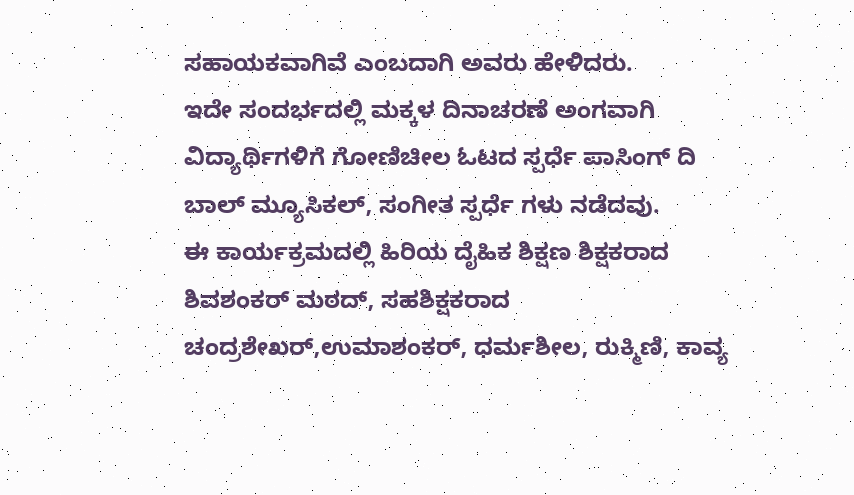ಸಹಾಯಕವಾಗಿವೆ ಎಂಬದಾಗಿ ಅವರು ಹೇಳಿದರು.
ಇದೇ ಸಂದರ್ಭದಲ್ಲಿ ಮಕ್ಕಳ ದಿನಾಚರಣೆ ಅಂಗವಾಗಿ ವಿದ್ಯಾರ್ಥಿಗಳಿಗೆ ಗೋಣಿಚೀಲ ಓಟದ ಸ್ಪರ್ಧೆ ಪಾಸಿಂಗ್ ದಿ ಬಾಲ್ ಮ್ಯೂಸಿಕಲ್, ಸಂಗೀತ ಸ್ಪರ್ಧೆ ಗಳು ನಡೆದವು.
ಈ ಕಾರ್ಯಕ್ರಮದಲ್ಲಿ ಹಿರಿಯ ದೈಹಿಕ ಶಿಕ್ಷಣ ಶಿಕ್ಷಕರಾದ ಶಿವಶಂಕರ್ ಮಠದ್, ಸಹಶಿಕ್ಷಕರಾದ ಚಂದ್ರಶೇಖರ್,ಉಮಾಶಂಕರ್, ಧರ್ಮಶೀಲ, ರುಕ್ಮಿಣಿ, ಕಾವ್ಯ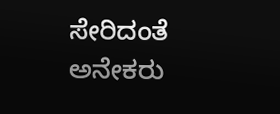ಸೇರಿದಂತೆ ಅನೇಕರು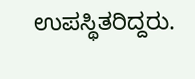ಉಪಸ್ಥಿತರಿದ್ದರು.